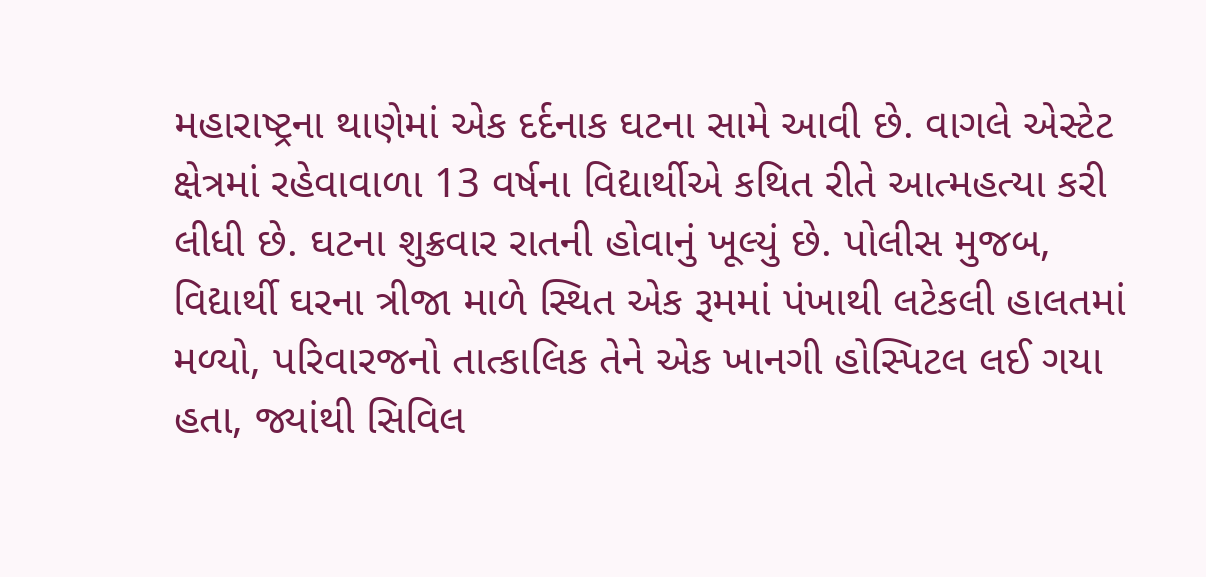મહારાષ્ટ્રના થાણેમાં એક દર્દનાક ઘટના સામે આવી છે. વાગલે એસ્ટેટ ક્ષેત્રમાં રહેવાવાળા 13 વર્ષના વિદ્યાર્થીએ કથિત રીતે આત્મહત્યા કરી લીધી છે. ઘટના શુક્રવાર રાતની હોવાનું ખૂલ્યું છે. પોલીસ મુજબ, વિદ્યાર્થી ઘરના ત્રીજા માળે સ્થિત એક રૂમમાં પંખાથી લટેકલી હાલતમાં મળ્યો, પરિવારજનો તાત્કાલિક તેને એક ખાનગી હોસ્પિટલ લઈ ગયા હતા, જ્યાંથી સિવિલ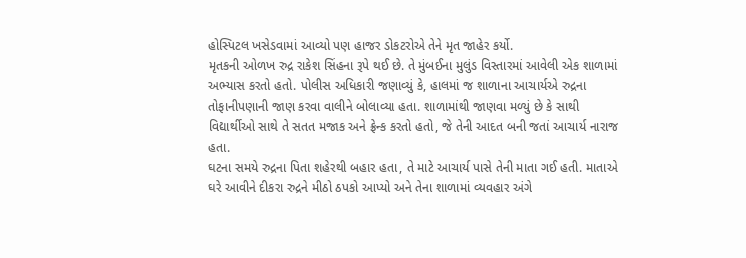હોસ્પિટલ ખસેડવામાં આવ્યો પણ હાજર ડોકટરોએ તેને મૃત જાહેર કર્યો.
મૃતકની ઓળખ રુદ્ર રાકેશ સિંહના રૂપે થઈ છે. તે મુંબઈના મુલુંડ વિસ્તારમાં આવેલી એક શાળામાં અભ્યાસ કરતો હતો. પોલીસ અધિકારી જણાવ્યું કે, હાલમાં જ શાળાના આચાર્યએ રુદ્રના તોફાનીપણાની જાણ કરવા વાલીને બોલાવ્યા હતા. શાળામાંથી જાણવા મળ્યું છે કે સાથી વિદ્યાર્થીઓ સાથે તે સતત મજાક અને ફ્રેન્ક કરતો હતો, જે તેની આદત બની જતાં આચાર્ય નારાજ હતા.
ઘટના સમયે રુદ્રના પિતા શહેરથી બહાર હતા, તે માટે આચાર્ય પાસે તેની માતા ગઈ હતી. માતાએ ઘરે આવીને દીકરા રુદ્રને મીઠો ઠપકો આપ્યો અને તેના શાળામાં વ્યવહાર અંગે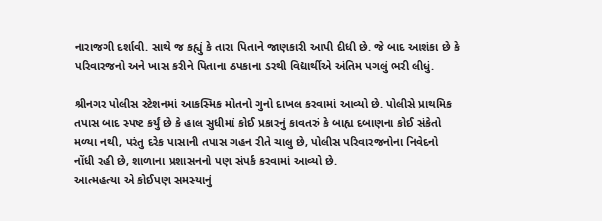નારાજગી દર્શાવી. સાથે જ કહ્યું કે તારા પિતાને જાણકારી આપી દીધી છે. જે બાદ આશંકા છે કે પરિવારજનો અને ખાસ કરીને પિતાના ઠપકાના ડરથી વિદ્યાર્થીએ અંતિમ પગલું ભરી લીધું.

શ્રીનગર પોલીસ સ્ટેશનમાં આકસ્મિક મોતનો ગુનો દાખલ કરવામાં આવ્યો છે. પોલીસે પ્રાથમિક તપાસ બાદ સ્પષ્ટ કર્યું છે કે હાલ સુધીમાં કોઈ પ્રકારનું કાવતરું કે બાહ્ય દબાણના કોઈ સંકેતો મળ્યા નથી, પરંતુ દરેક પાસાની તપાસ ગહન રીતે ચાલુ છે, પોલીસ પરિવારજનોના નિવેદનો નોંધી રહી છે, શાળાના પ્રશાસનનો પણ સંપર્ક કરવામાં આવ્યો છે.
આત્મહત્યા એ કોઈપણ સમસ્યાનું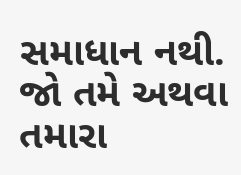સમાધાન નથી. જો તમે અથવા તમારા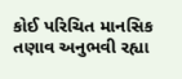કોઈ પરિચિત માનસિક તણાવ અનુભવી રહ્યા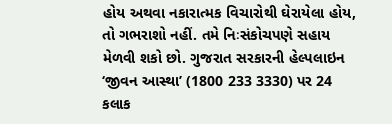હોય અથવા નકારાત્મક વિચારોથી ઘેરાયેલા હોય, તો ગભરાશો નહીં. તમે નિઃસંકોચપણે સહાય મેળવી શકો છો. ગુજરાત સરકારની હેલ્પલાઇન ‘જીવન આસ્થા’ (1800 233 3330) પર 24 કલાક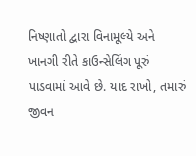નિષ્ણાતો દ્વારા વિનામૂલ્યે અને ખાનગી રીતે કાઉન્સેલિંગ પૂરું પાડવામાં આવે છે. યાદ રાખો, તમારું જીવન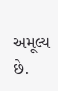અમૂલ્ય છે.